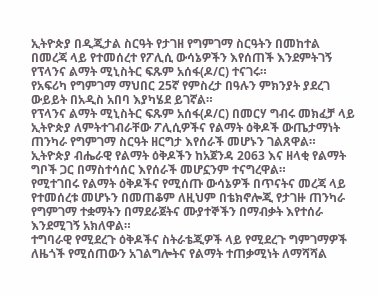ኢትዮጵያ በዲጂታል ስርዓት የታገዘ የግምገማ ስርዓትን በመከተል በመረጃ ላይ የተመሰረተ የፖሊሲ ውሳኔዎችን እየሰጠች እንደምትገኝ የፕላንና ልማት ሚኒስትር ፍጹም አሰፋ(ዶ/ር) ተናገሩ።
የአፍሪካ የግምገማ ማህበር 25ኛ የምስረታ በዓሉን ምክንያት ያደረገ ውይይት በአዲስ አበባ እያካሄደ ይገኛል።
የፕላንና ልማት ሚኒስትር ፍጹም አሰፋ(ዶ/ር) በመርሃ ግብሩ መክፈቻ ላይ ኢትዮጵያ ለምትተገብራቸው ፖሊሲዎችና የልማት ዕቅዶች ውጤታማነት ጠንካራ የግምገማ ስርዓት ዘርግታ እየሰራች መሆኑን ገልጸዋል።
ኢትዮጵያ ብሔራዊ የልማት ዕቅዶችን ከአጀንዳ 2063 እና ዘላቂ የልማት ግቦች ጋር በማስተሳሰር እየሰራች መሆኗንም ተናግረዋል።
የሚተገበሩ የልማት ዕቅዶችና የሚሰጡ ውሳኔዎች በጥናትና መረጃ ላይ የተመሰረቱ መሆኑን በመጠቆም ለዚህም በቴክኖሎጂ የታገዙ ጠንካራ የግምገማ ተቋማትን በማደራጀትና ሙያተኞችን በማብቃት እየተሰራ እንደሚገኝ አክለዋል።
ተግባራዊ የሚደረጉ ዕቅዶችና ስትራቴጂዎች ላይ የሚደረጉ ግምገማዎች ለዜጎች የሚሰጠውን አገልግሎትና የልማት ተጠቃሚነት ለማሻሻል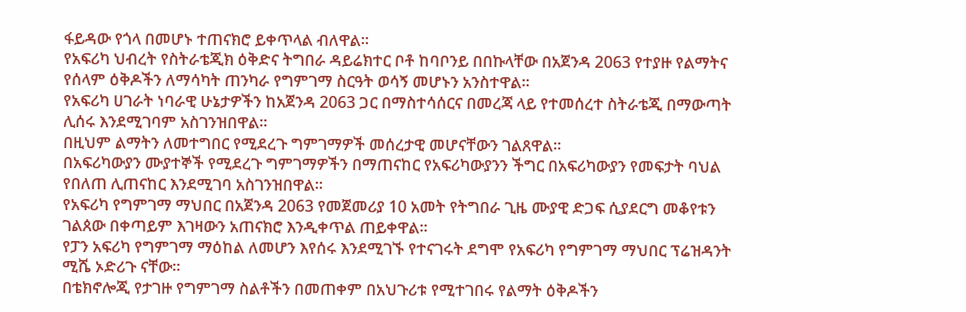ፋይዳው የጎላ በመሆኑ ተጠናክሮ ይቀጥላል ብለዋል።
የአፍሪካ ህብረት የስትራቴጂክ ዕቅድና ትግበራ ዳይሬክተር ቦቶ ከባቦንይ በበኩላቸው በአጀንዳ 2063 የተያዙ የልማትና የሰላም ዕቅዶችን ለማሳካት ጠንካራ የግምገማ ስርዓት ወሳኝ መሆኑን አንስተዋል።
የአፍሪካ ሀገራት ነባራዊ ሁኔታዎችን ከአጀንዳ 2063 ጋር በማስተሳሰርና በመረጃ ላይ የተመሰረተ ስትራቴጂ በማውጣት ሊሰሩ እንደሚገባም አስገንዝበዋል፡፡
በዚህም ልማትን ለመተግበር የሚደረጉ ግምገማዎች መሰረታዊ መሆናቸውን ገልጸዋል።
በአፍሪካውያን ሙያተኞች የሚደረጉ ግምገማዎችን በማጠናከር የአፍሪካውያንን ችግር በአፍሪካውያን የመፍታት ባህል የበለጠ ሊጠናከር እንደሚገባ አስገንዝበዋል።
የአፍሪካ የግምገማ ማህበር በአጀንዳ 2063 የመጀመሪያ 10 አመት የትግበራ ጊዜ ሙያዊ ድጋፍ ሲያደርግ መቆየቱን ገልጰው በቀጣይም እገዛውን አጠናክሮ እንዲቀጥል ጠይቀዋል።
የፓን አፍሪካ የግምገማ ማዕከል ለመሆን እየሰሩ እንደሚገኙ የተናገሩት ደግሞ የአፍሪካ የግምገማ ማህበር ፕሬዝዳንት ሚሼ ኦድሪጉ ናቸው።
በቴክኖሎጂ የታገዙ የግምገማ ስልቶችን በመጠቀም በአህጉሪቱ የሚተገበሩ የልማት ዕቅዶችን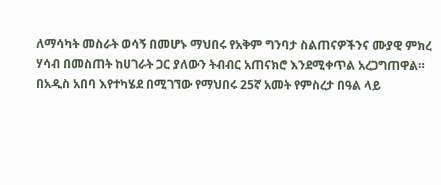ለማሳካት መስራት ወሳኝ በመሆኑ ማህበሩ የአቅም ግንባታ ስልጠናዎችንና ሙያዊ ምክረ ሃሳብ በመስጠት ከሀገራት ጋር ያለውን ትብብር አጠናክሮ እንደሚቀጥል አረጋግጠዋል።
በአዲስ አበባ እየተካሄደ በሚገኘው የማህበሩ 25ኛ አመት የምስረታ በዓል ላይ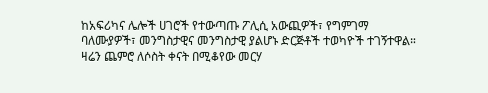ከአፍሪካና ሌሎች ሀገሮች የተውጣጡ ፖሊሲ አውጪዎች፣ የግምገማ ባለሙያዎች፣ መንግስታዊና መንግስታዊ ያልሆኑ ድርጅቶች ተወካዮች ተገኝተዋል።
ዛሬን ጨምሮ ለሶስት ቀናት በሚቆየው መርሃ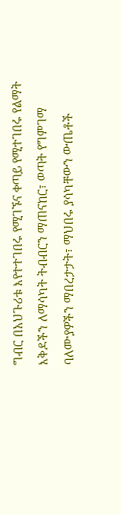ግብር በአህጉሪቱ እየተተገበሩ የሚገኙና ቀጣይ የሚተገበሩ የልማት እቅዶችን ለማሳካት ትብብርን ማጠናከር፣ ወጣት የግምገማ ባለሙያዎችን ማበረታታት፣ ማህበሩ ያሳካቸውን ውጤቶች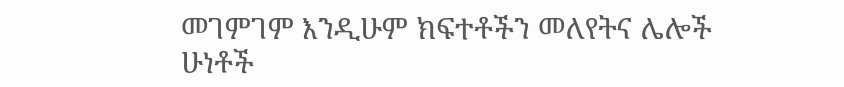መገምገም እንዲሁም ክፍተቶችን መለየትና ሌሎች ሁነቶች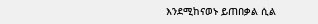እንደሚከናወኑ ይጠበቃል ሲል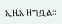ኢዜአ ዘግቧል።